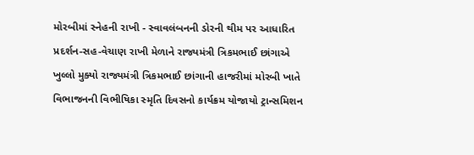મોરબીમાં સ્નેહની રાખી - સ્વાવલંબનની ડોરની થીમ પર આધારિત પ્રદર્શન-સહ-વેચાણ રાખી મેળાને રાજ્યમંત્રી ત્રિકમભાઈ છાંગાએ ખુલ્લો મુક્યો રાજ્યમંત્રી ત્રિકમભાઈ છાંગાની હાજરીમાં મોરબી ખાતે વિભાજનની વિભીષિકા સ્મૃતિ દિવસનો કાર્યક્રમ યોજાયો ટ્રાન્સમિશન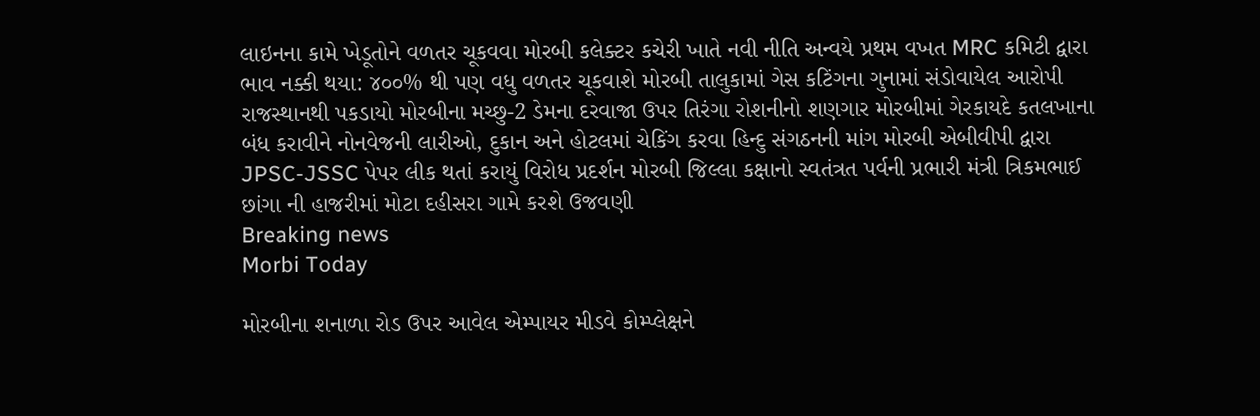લાઇનના કામે ખેડૂતોને વળતર ચૂકવવા મોરબી કલેક્ટર કચેરી ખાતે નવી નીતિ અન્વયે પ્રથમ વખત MRC કમિટી દ્વારા ભાવ નક્કી થયા: ૪૦૦% થી પણ વધુ વળતર ચૂકવાશે મોરબી તાલુકામાં ગેસ કટિંગના ગુનામાં સંડોવાયેલ આરોપી રાજસ્થાનથી પકડાયો મોરબીના મચ્છુ-2 ડેમના દરવાજા ઉપર તિરંગા રોશનીનો શણગાર મોરબીમાં ગેરકાયદે કતલખાના બંધ કરાવીને નોનવેજની લારીઓ, દુકાન અને હોટલમાં ચેકિંગ કરવા હિન્દુ સંગઠનની માંગ મોરબી એબીવીપી દ્વારા JPSC-JSSC પેપર લીક થતાં કરાયું વિરોધ પ્રદર્શન મોરબી જિલ્લા કક્ષાનો સ્વતંત્રત પર્વની પ્રભારી મંત્રી ત્રિકમભાઈ છાંગા ની હાજરીમાં મોટા દહીસરા ગામે કરશે ઉજવણી
Breaking news
Morbi Today

મોરબીના શનાળા રોડ ઉપર આવેલ એમ્પાયર મીડવે કોમ્પ્લેક્ષને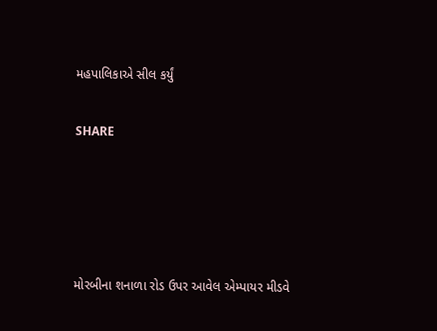મહપાલિકાએ સીલ કર્યું


SHARE







મોરબીના શનાળા રોડ ઉપર આવેલ એમ્પાયર મીડવે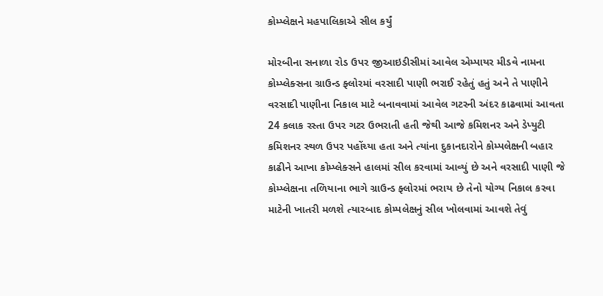કોમ્પ્લેક્ષને મહપાલિકાએ સીલ કર્યું

મોરબીના સનાળા રોડ ઉપર જીઆઇડીસીમાં આવેલ એમ્પાયર મીડવે નામના કોમ્પ્લેક્સના ગ્રાઉન્ડ ફ્લોરમાં વરસાદી પાણી ભરાઈ રહેતું હતું અને તે પાણીને વરસાદી પાણીના નિકાલ માટે બનાવવામાં આવેલ ગટરની અંદર કાઢવામાં આવતા 24 કલાક રસ્તા ઉપર ગટર ઉભરાતી હતી જેથી આજે કમિશનર અને ડેપ્યુટી કમિશનર સ્થળ ઉપર પહોંચ્યા હતા અને ત્યાંના દુકાનદારોને કોમ્પલેક્ષની બહાર કાઢીને આખા કોમ્પ્લેક્સને હાલમાં સીલ કરવામાં આવ્યું છે અને વરસાદી પાણી જે કોમ્પ્લેક્ષના તળિયાના ભાગે ગ્રાઉન્ડ ફ્લોરમાં ભરાય છે તેનો યોગ્ય નિકાલ કરવા માટેની ખાતરી મળશે ત્યારબાદ કોમ્પલેક્ષનું સીલ ખોલવામાં આવશે તેવું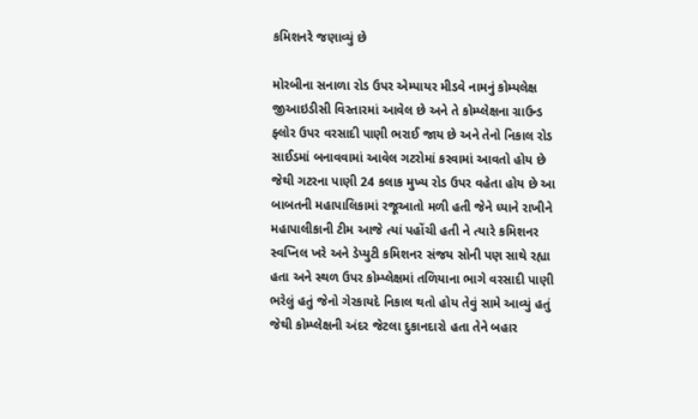કમિશનરે જણાવ્યું છે

મોરબીના સનાળા રોડ ઉપર એમ્પાયર મીડવે નામનું કોમ્પલેક્ષ જીઆઇડીસી વિસ્તારમાં આવેલ છે અને તે કોમ્પ્લેક્ષના ગ્રાઉન્ડ ફ્લોર ઉપર વરસાદી પાણી ભરાઈ જાય છે અને તેનો નિકાલ રોડ સાઈડમાં બનાવવામાં આવેલ ગટરોમાં કરવામાં આવતો હોય છે જેથી ગટરના પાણી 24 કલાક મુખ્ય રોડ ઉપર વહેતા હોય છે આ બાબતની મહાપાલિકામાં રજૂઆતો મળી હતી જેને ધ્યાને રાખીને મહાપાલીકાની ટીમ આજે ત્યાં પહોંચી હતી ને ત્યારે કમિશનર સ્વપ્નિલ ખરે અને ડેપ્યુટી કમિશનર સંજય સોની પણ સાથે રહ્યા હતા અને સ્થળ ઉપર કોમ્પ્લેક્ષમાં તળિયાના ભાગે વરસાદી પાણી ભરેલું હતું જેનો ગેરકાયદે નિકાલ થતો હોય તેવું સામે આવ્યું હતું જેથી કોમ્પ્લેક્ષની અંદર જેટલા દુકાનદારો હતા તેને બહાર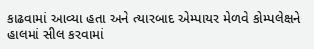કાઢવામાં આવ્યા હતા અને ત્યારબાદ એમ્પાયર મેળવે કોમ્પલેક્ષને હાલમાં સીલ કરવામાં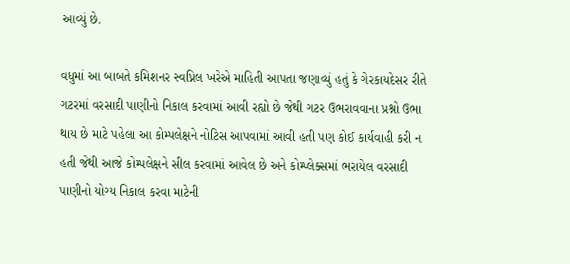આવ્યું છે.

વધુમાં આ બાબતે કમિશનર સ્વપ્નિલ ખરેએ માહિતી આપતા જણાવ્યું હતું કે ગેરકાયદેસર રીતે ગટરમાં વરસાદી પાણીનો નિકાલ કરવામાં આવી રહ્યો છે જેથી ગટર ઉભરાવવાના પ્રશ્નો ઉભા થાય છે માટે પહેલા આ કોમ્પલેક્ષને નોટિસ આપવામાં આવી હતી પણ કોઈ કાર્યવાહી કરી ન હતી જેથી આજે કોમ્પલેક્ષને સીલ કરવામાં આવેલ છે અને કોમ્પ્લેક્સમાં ભરાયેલ વરસાદી પાણીનો યોગ્ય નિકાલ કરવા માટેની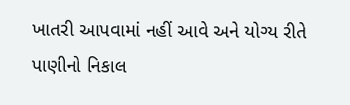ખાતરી આપવામાં નહીં આવે અને યોગ્ય રીતે પાણીનો નિકાલ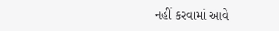નહીં કરવામાં આવે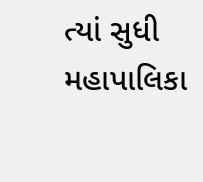ત્યાં સુધી મહાપાલિકા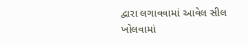દ્વારા લગાવવામાં આવેલ સીલ ખોલવામાં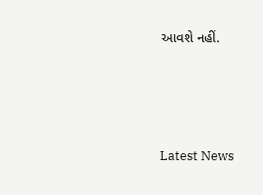આવશે નહીં.






Latest News